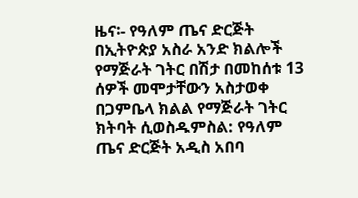ዜና፡- የዓለም ጤና ድርጅት በኢትዮጵያ አስራ አንድ ክልሎች የማጅራት ገትር በሽታ በመከሰቱ 13 ሰዎች መሞታቸውን አስታወቀ
በጋምቤላ ክልል የማጅራት ገትር ክትባት ሲወስዱምስል: የዓለም ጤና ድርጅት አዲስ አበባ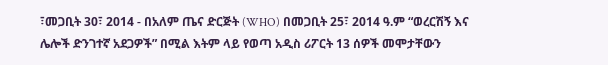፣መጋቢት 30፣ 2014 - በአለም ጤና ድርጅት (WHO) በመጋቢት 25፣ 2014 ዓ.ም “ወረርሽኝ እና ሌሎች ድንገተኛ አደጋዎች” በሚል እትም ላይ የወጣ አዲስ ሪፖርት 13 ሰዎች መሞታቸውን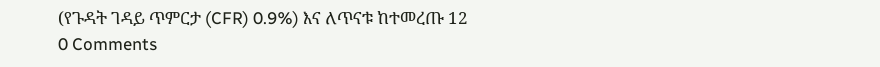(የጉዳት ገዳይ ጥምርታ (CFR) 0.9%) እና ለጥናቱ ከተመረጡ 12
0 Comments